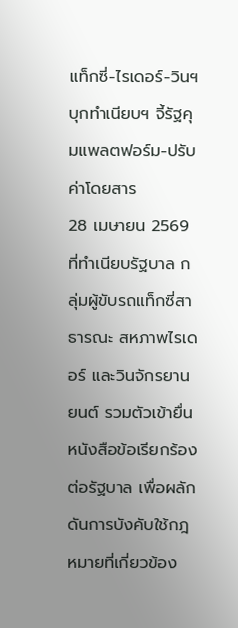แท็กซี่-ไรเดอร์-วินฯ บุกทำเนียบฯ จี้รัฐคุมแพลตฟอร์ม-ปรับค่าโดยสาร
28 เมษายน 2569 ที่ทำเนียบรัฐบาล กลุ่มผู้ขับรถแท็กซี่สาธารณะ สหภาพไรเดอร์ และวินจักรยานยนต์ รวมตัวเข้ายื่นหนังสือข้อเรียกร้องต่อรัฐบาล เพื่อผลักดันการบังคับใช้กฎหมายที่เกี่ยวข้อง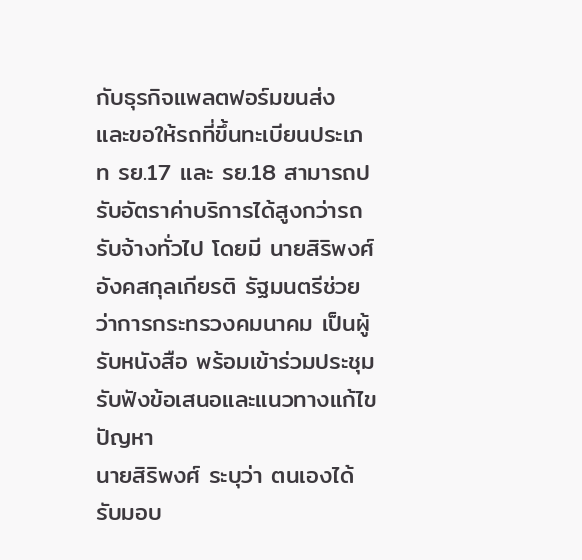กับธุรกิจแพลตฟอร์มขนส่ง และขอให้รถที่ขึ้นทะเบียนประเภท รย.17 และ รย.18 สามารถปรับอัตราค่าบริการได้สูงกว่ารถรับจ้างทั่วไป โดยมี นายสิริพงศ์ อังคสกุลเกียรติ รัฐมนตรีช่วยว่าการกระทรวงคมนาคม เป็นผู้รับหนังสือ พร้อมเข้าร่วมประชุมรับฟังข้อเสนอและแนวทางแก้ไขปัญหา
นายสิริพงศ์ ระบุว่า ตนเองได้รับมอบ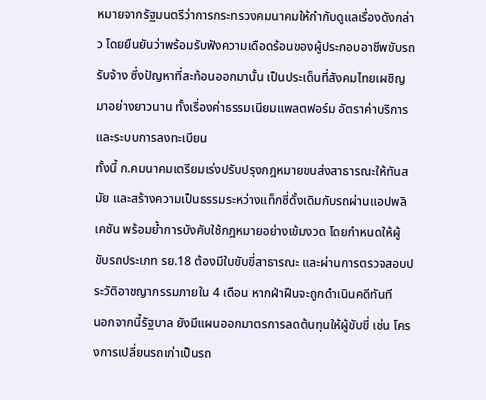หมายจากรัฐมนตรีว่าการกระทรวงคมนาคมให้กำกับดูแลเรื่องดังกล่าว โดยยืนยันว่าพร้อมรับฟังความเดือดร้อนของผู้ประกอบอาชีพขับรถรับจ้าง ซึ่งปัญหาที่สะท้อนออกมานั้น เป็นประเด็นที่สังคมไทยเผชิญมาอย่างยาวนาน ทั้งเรื่องค่าธรรมเนียมแพลตฟอร์ม อัตราค่าบริการ และระบบการลงทะเบียน
ทั้งนี้ ก.คมนาคมเตรียมเร่งปรับปรุงกฎหมายขนส่งสาธารณะให้ทันสมัย และสร้างความเป็นธรรมระหว่างแท็กซี่ดั้งเดิมกับรถผ่านแอปพลิเคชัน พร้อมย้ำการบังคับใช้กฎหมายอย่างเข้มงวด โดยกำหนดให้ผู้ขับรถประเภท รย.18 ต้องมีใบขับขี่สาธารณะ และผ่านการตรวจสอบประวัติอาชญากรรมภายใน 4 เดือน หากฝ่าฝืนจะถูกดำเนินคดีทันที
นอกจากนี้รัฐบาล ยังมีแผนออกมาตรการลดต้นทุนให้ผู้ขับขี่ เช่น โครงการเปลี่ยนรถเก่าเป็นรถ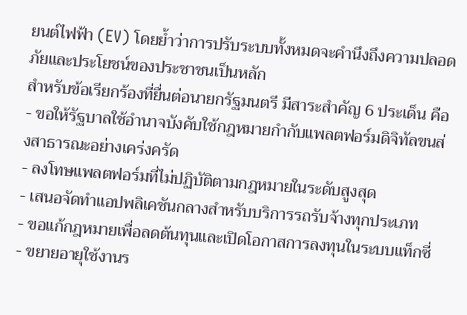ยนต์ไฟฟ้า (EV) โดยย้ำว่าการปรับระบบทั้งหมดจะคำนึงถึงความปลอดภัยและประโยชน์ของประชาชนเป็นหลัก
สำหรับข้อเรียกร้องที่ยื่นต่อนายกรัฐมนตรี มีสาระสำคัญ 6 ประเด็น คือ
- ขอให้รัฐบาลใช้อำนาจบังคับใช้กฎหมายกำกับแพลตฟอร์มดิจิทัลขนส่งสาธารณะอย่างเคร่งครัด
- ลงโทษแพลตฟอร์มที่ไม่ปฏิบัติตามกฎหมายในระดับสูงสุด
- เสนอจัดทำแอปพลิเคชันกลางสำหรับบริการรถรับจ้างทุกประเภท
- ขอแก้กฎหมายเพื่อลดต้นทุนและเปิดโอกาสการลงทุนในระบบแท็กซี่
- ขยายอายุใช้งานร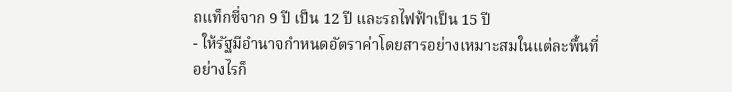ถแท็กซี่จาก 9 ปี เป็น 12 ปี และรถไฟฟ้าเป็น 15 ปี
- ให้รัฐมีอำนาจกำหนดอัตราค่าโดยสารอย่างเหมาะสมในแต่ละพื้นที่
อย่างไรก็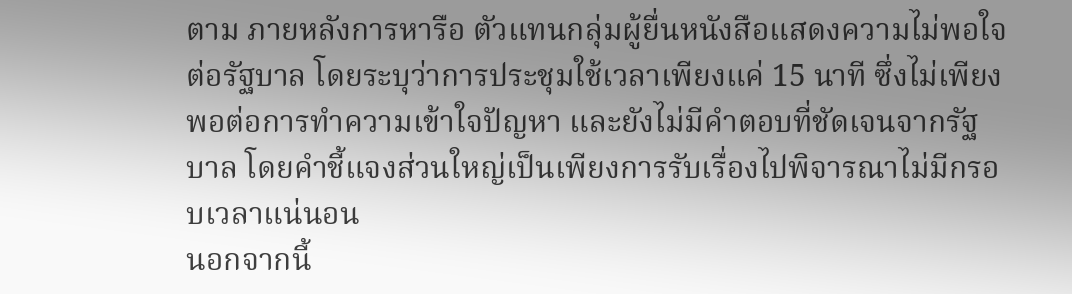ตาม ภายหลังการหารือ ตัวแทนกลุ่มผู้ยื่นหนังสือแสดงความไม่พอใจต่อรัฐบาล โดยระบุว่าการประชุมใช้เวลาเพียงแค่ 15 นาที ซึ่งไม่เพียงพอต่อการทำความเข้าใจปัญหา และยังไม่มีคำตอบที่ชัดเจนจากรัฐบาล โดยคำชี้แจงส่วนใหญ่เป็นเพียงการรับเรื่องไปพิจารณาไม่มีกรอบเวลาแน่นอน
นอกจากนี้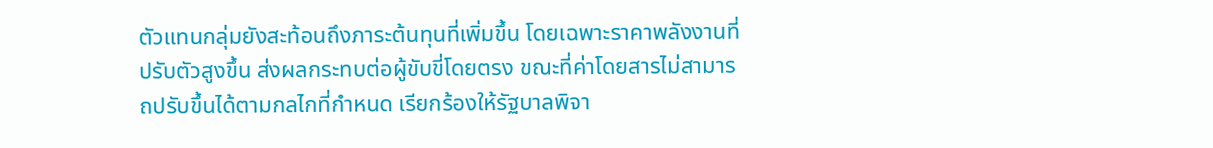ตัวแทนกลุ่มยังสะท้อนถึงภาระต้นทุนที่เพิ่มขึ้น โดยเฉพาะราคาพลังงานที่ปรับตัวสูงขึ้น ส่งผลกระทบต่อผู้ขับขี่โดยตรง ขณะที่ค่าโดยสารไม่สามารถปรับขึ้นได้ตามกลไกที่กำหนด เรียกร้องให้รัฐบาลพิจา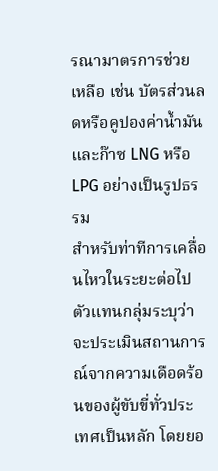รณามาตรการช่วยเหลือ เช่น บัตรส่วนลดหรือคูปองค่าน้ำมัน และก๊าซ LNG หรือ LPG อย่างเป็นรูปธรรม
สำหรับท่าทีการเคลื่อนไหวในระยะต่อไป ตัวแทนกลุ่มระบุว่าจะประเมินสถานการณ์จากความเดือดร้อนของผู้ขับขี่ทั่วประเทศเป็นหลัก โดยยอ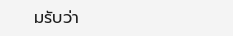มรับว่า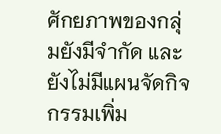ศักยภาพของกลุ่มยังมีจำกัด และยังไม่มีแผนจัดกิจกรรมเพิ่ม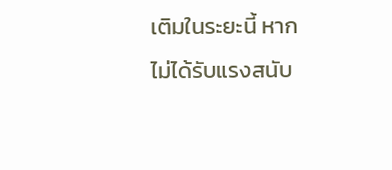เติมในระยะนี้ หากไม่ได้รับแรงสนับ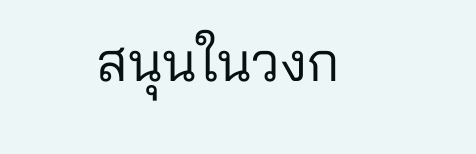สนุนในวงก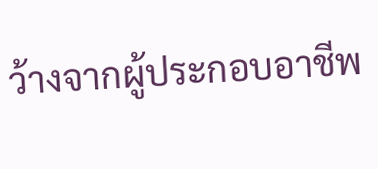ว้างจากผู้ประกอบอาชีพ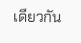เดียวกัน